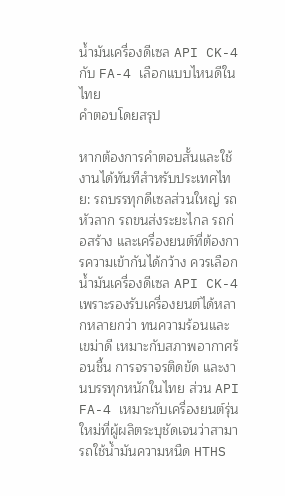น้ำมันเครื่องดีเซล API CK-4 กับ FA-4 เลือกแบบไหนดีในไทย
คำตอบโดยสรุป

หากต้องการคำตอบสั้นและใช้งานได้ทันทีสำหรับประเทศไทย: รถบรรทุกดีเซลส่วนใหญ่ รถหัวลาก รถขนส่งระยะไกล รถก่อสร้าง และเครื่องยนต์ที่ต้องการความเข้ากันได้กว้าง ควรเลือกน้ำมันเครื่องดีเซล API CK-4 เพราะรองรับเครื่องยนต์ได้หลากหลายกว่า ทนความร้อนและเขม่าดี เหมาะกับสภาพอากาศร้อนชื้น การจราจรติดขัด และงานบรรทุกหนักในไทย ส่วน API FA-4 เหมาะกับเครื่องยนต์รุ่นใหม่ที่ผู้ผลิตระบุชัดเจนว่าสามารถใช้น้ำมันความหนืด HTHS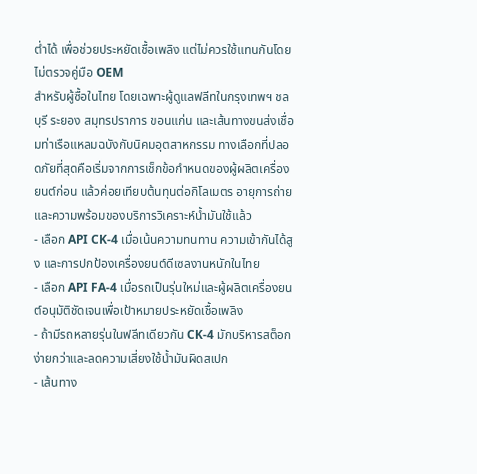ต่ำได้ เพื่อช่วยประหยัดเชื้อเพลิง แต่ไม่ควรใช้แทนกันโดยไม่ตรวจคู่มือ OEM
สำหรับผู้ซื้อในไทย โดยเฉพาะผู้ดูแลฟลีทในกรุงเทพฯ ชลบุรี ระยอง สมุทรปราการ ขอนแก่น และเส้นทางขนส่งเชื่อมท่าเรือแหลมฉบังกับนิคมอุตสาหกรรม ทางเลือกที่ปลอดภัยที่สุดคือเริ่มจากการเช็กข้อกำหนดของผู้ผลิตเครื่องยนต์ก่อน แล้วค่อยเทียบต้นทุนต่อกิโลเมตร อายุการถ่าย และความพร้อมของบริการวิเคราะห์น้ำมันใช้แล้ว
- เลือก API CK-4 เมื่อเน้นความทนทาน ความเข้ากันได้สูง และการปกป้องเครื่องยนต์ดีเซลงานหนักในไทย
- เลือก API FA-4 เมื่อรถเป็นรุ่นใหม่และผู้ผลิตเครื่องยนต์อนุมัติชัดเจนเพื่อเป้าหมายประหยัดเชื้อเพลิง
- ถ้ามีรถหลายรุ่นในฟลีทเดียวกัน CK-4 มักบริหารสต็อกง่ายกว่าและลดความเสี่ยงใช้น้ำมันผิดสเปก
- เส้นทาง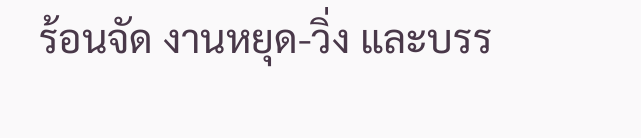ร้อนจัด งานหยุด-วิ่ง และบรร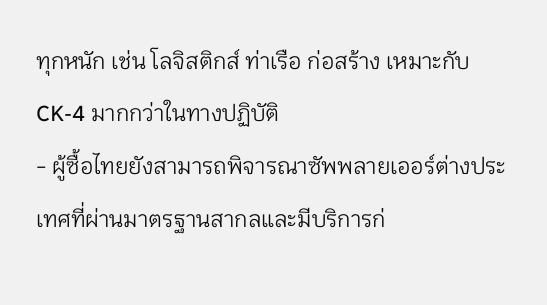ทุกหนัก เช่น โลจิสติกส์ ท่าเรือ ก่อสร้าง เหมาะกับ CK-4 มากกว่าในทางปฏิบัติ
- ผู้ซื้อไทยยังสามารถพิจารณาซัพพลายเออร์ต่างประเทศที่ผ่านมาตรฐานสากลและมีบริการก่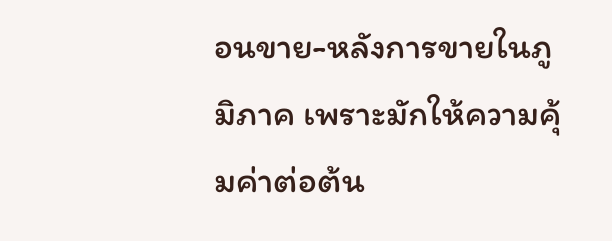อนขาย-หลังการขายในภูมิภาค เพราะมักให้ความคุ้มค่าต่อต้น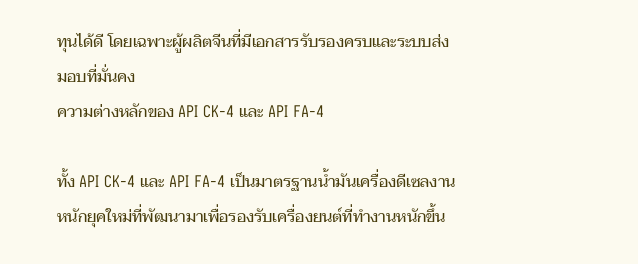ทุนได้ดี โดยเฉพาะผู้ผลิตจีนที่มีเอกสารรับรองครบและระบบส่งมอบที่มั่นคง
ความต่างหลักของ API CK-4 และ API FA-4

ทั้ง API CK-4 และ API FA-4 เป็นมาตรฐานน้ำมันเครื่องดีเซลงานหนักยุคใหม่ที่พัฒนามาเพื่อรองรับเครื่องยนต์ที่ทำงานหนักขึ้น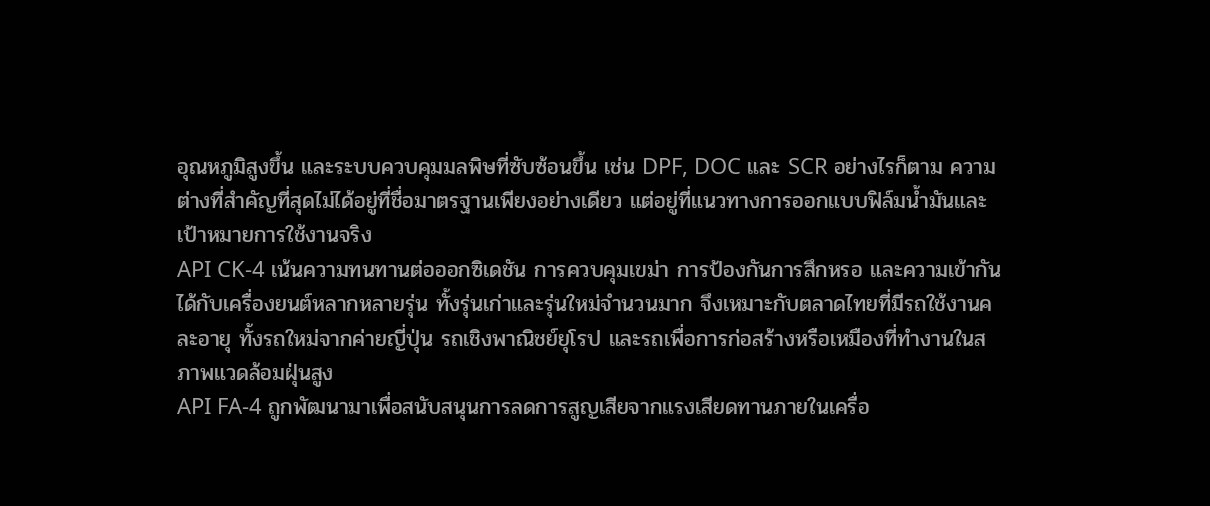อุณหภูมิสูงขึ้น และระบบควบคุมมลพิษที่ซับซ้อนขึ้น เช่น DPF, DOC และ SCR อย่างไรก็ตาม ความต่างที่สำคัญที่สุดไม่ได้อยู่ที่ชื่อมาตรฐานเพียงอย่างเดียว แต่อยู่ที่แนวทางการออกแบบฟิล์มน้ำมันและเป้าหมายการใช้งานจริง
API CK-4 เน้นความทนทานต่อออกซิเดชัน การควบคุมเขม่า การป้องกันการสึกหรอ และความเข้ากันได้กับเครื่องยนต์หลากหลายรุ่น ทั้งรุ่นเก่าและรุ่นใหม่จำนวนมาก จึงเหมาะกับตลาดไทยที่มีรถใช้งานคละอายุ ทั้งรถใหม่จากค่ายญี่ปุ่น รถเชิงพาณิชย์ยุโรป และรถเพื่อการก่อสร้างหรือเหมืองที่ทำงานในสภาพแวดล้อมฝุ่นสูง
API FA-4 ถูกพัฒนามาเพื่อสนับสนุนการลดการสูญเสียจากแรงเสียดทานภายในเครื่อ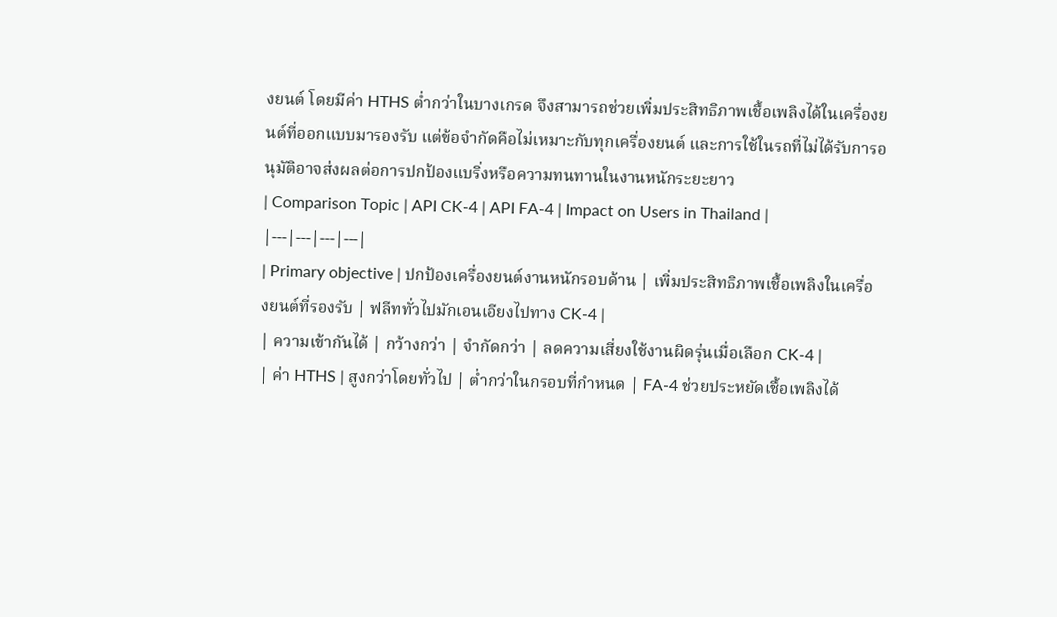งยนต์ โดยมีค่า HTHS ต่ำกว่าในบางเกรด จึงสามารถช่วยเพิ่มประสิทธิภาพเชื้อเพลิงได้ในเครื่องยนต์ที่ออกแบบมารองรับ แต่ข้อจำกัดคือไม่เหมาะกับทุกเครื่องยนต์ และการใช้ในรถที่ไม่ได้รับการอนุมัติอาจส่งผลต่อการปกป้องแบริ่งหรือความทนทานในงานหนักระยะยาว
| Comparison Topic | API CK-4 | API FA-4 | Impact on Users in Thailand |
|---|---|---|---|
| Primary objective | ปกป้องเครื่องยนต์งานหนักรอบด้าน | เพิ่มประสิทธิภาพเชื้อเพลิงในเครื่องยนต์ที่รองรับ | ฟลีททั่วไปมักเอนเอียงไปทาง CK-4 |
| ความเข้ากันได้ | กว้างกว่า | จำกัดกว่า | ลดความเสี่ยงใช้งานผิดรุ่นเมื่อเลือก CK-4 |
| ค่า HTHS | สูงกว่าโดยทั่วไป | ต่ำกว่าในกรอบที่กำหนด | FA-4 ช่วยประหยัดเชื้อเพลิงได้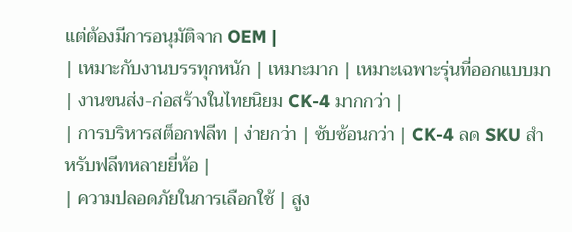แต่ต้องมีการอนุมัติจาก OEM |
| เหมาะกับงานบรรทุกหนัก | เหมาะมาก | เหมาะเฉพาะรุ่นที่ออกแบบมา | งานขนส่ง-ก่อสร้างในไทยนิยม CK-4 มากกว่า |
| การบริหารสต็อกฟลีท | ง่ายกว่า | ซับซ้อนกว่า | CK-4 ลด SKU สำหรับฟลีทหลายยี่ห้อ |
| ความปลอดภัยในการเลือกใช้ | สูง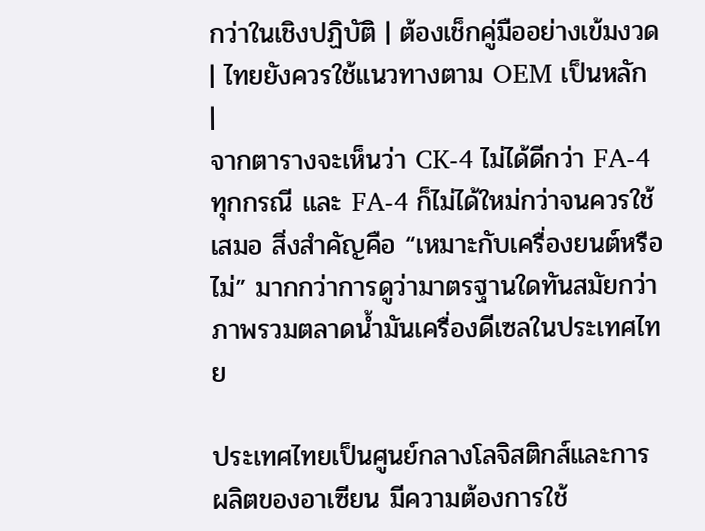กว่าในเชิงปฏิบัติ | ต้องเช็กคู่มืออย่างเข้มงวด | ไทยยังควรใช้แนวทางตาม OEM เป็นหลัก |
จากตารางจะเห็นว่า CK-4 ไม่ได้ดีกว่า FA-4 ทุกกรณี และ FA-4 ก็ไม่ได้ใหม่กว่าจนควรใช้เสมอ สิ่งสำคัญคือ “เหมาะกับเครื่องยนต์หรือไม่” มากกว่าการดูว่ามาตรฐานใดทันสมัยกว่า
ภาพรวมตลาดน้ำมันเครื่องดีเซลในประเทศไทย

ประเทศไทยเป็นศูนย์กลางโลจิสติกส์และการผลิตของอาเซียน มีความต้องการใช้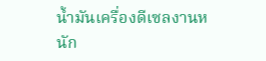น้ำมันเครื่องดีเซลงานหนัก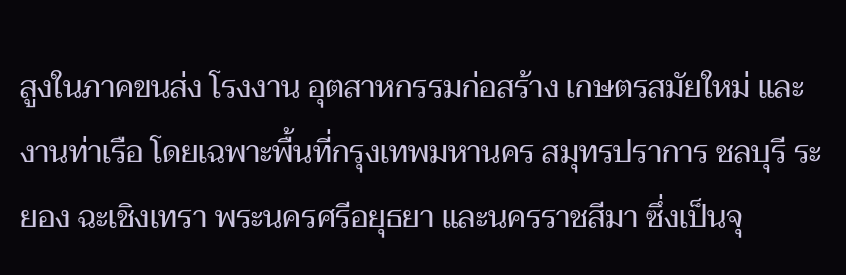สูงในภาคขนส่ง โรงงาน อุตสาหกรรมก่อสร้าง เกษตรสมัยใหม่ และงานท่าเรือ โดยเฉพาะพื้นที่กรุงเทพมหานคร สมุทรปราการ ชลบุรี ระยอง ฉะเชิงเทรา พระนครศรีอยุธยา และนครราชสีมา ซึ่งเป็นจุ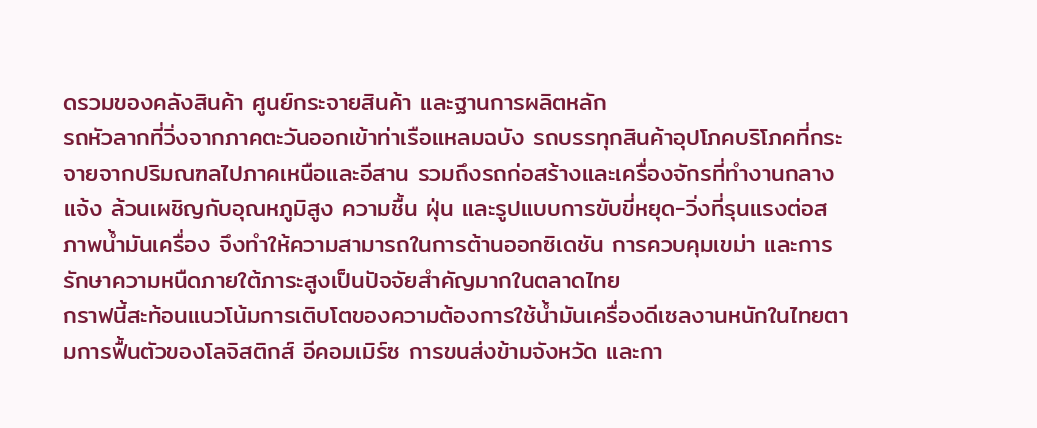ดรวมของคลังสินค้า ศูนย์กระจายสินค้า และฐานการผลิตหลัก
รถหัวลากที่วิ่งจากภาคตะวันออกเข้าท่าเรือแหลมฉบัง รถบรรทุกสินค้าอุปโภคบริโภคที่กระจายจากปริมณฑลไปภาคเหนือและอีสาน รวมถึงรถก่อสร้างและเครื่องจักรที่ทำงานกลางแจ้ง ล้วนเผชิญกับอุณหภูมิสูง ความชื้น ฝุ่น และรูปแบบการขับขี่หยุด-วิ่งที่รุนแรงต่อสภาพน้ำมันเครื่อง จึงทำให้ความสามารถในการต้านออกซิเดชัน การควบคุมเขม่า และการรักษาความหนืดภายใต้ภาระสูงเป็นปัจจัยสำคัญมากในตลาดไทย
กราฟนี้สะท้อนแนวโน้มการเติบโตของความต้องการใช้น้ำมันเครื่องดีเซลงานหนักในไทยตามการฟื้นตัวของโลจิสติกส์ อีคอมเมิร์ซ การขนส่งข้ามจังหวัด และกา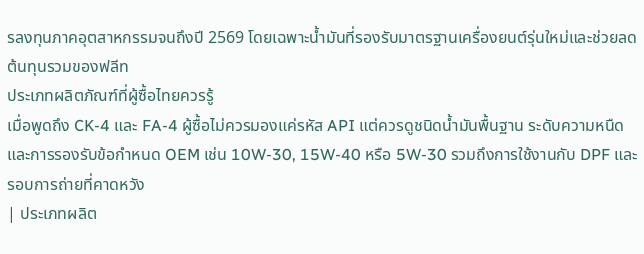รลงทุนภาคอุตสาหกรรมจนถึงปี 2569 โดยเฉพาะน้ำมันที่รองรับมาตรฐานเครื่องยนต์รุ่นใหม่และช่วยลดต้นทุนรวมของฟลีท
ประเภทผลิตภัณฑ์ที่ผู้ซื้อไทยควรรู้
เมื่อพูดถึง CK-4 และ FA-4 ผู้ซื้อไม่ควรมองแค่รหัส API แต่ควรดูชนิดน้ำมันพื้นฐาน ระดับความหนืด และการรองรับข้อกำหนด OEM เช่น 10W-30, 15W-40 หรือ 5W-30 รวมถึงการใช้งานกับ DPF และรอบการถ่ายที่คาดหวัง
| ประเภทผลิต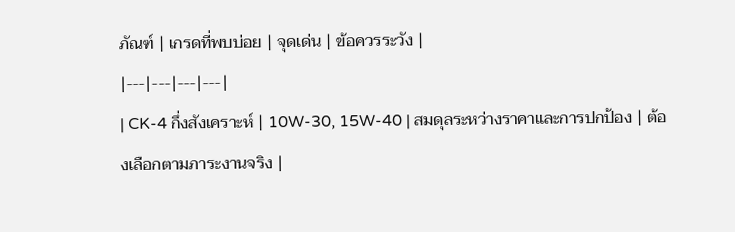ภัณฑ์ | เกรดที่พบบ่อย | จุดเด่น | ข้อควรระวัง |
|---|---|---|---|
| CK-4 กึ่งสังเคราะห์ | 10W-30, 15W-40 | สมดุลระหว่างราคาและการปกป้อง | ต้องเลือกตามภาระงานจริง |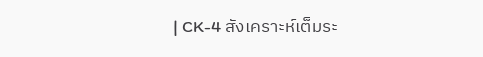| CK-4 สังเคราะห์เต็มระ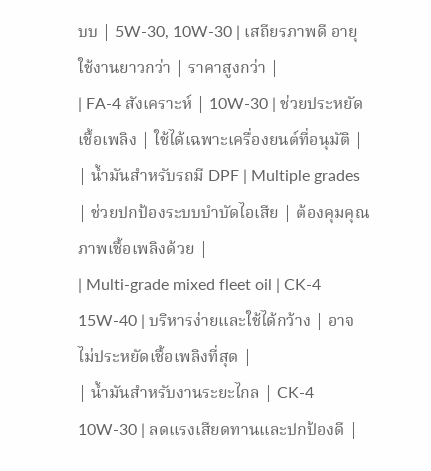บบ | 5W-30, 10W-30 | เสถียรภาพดี อายุใช้งานยาวกว่า | ราคาสูงกว่า |
| FA-4 สังเคราะห์ | 10W-30 | ช่วยประหยัดเชื้อเพลิง | ใช้ได้เฉพาะเครื่องยนต์ที่อนุมัติ |
| น้ำมันสำหรับรถมี DPF | Multiple grades | ช่วยปกป้องระบบบำบัดไอเสีย | ต้องคุมคุณภาพเชื้อเพลิงด้วย |
| Multi-grade mixed fleet oil | CK-4 15W-40 | บริหารง่ายและใช้ได้กว้าง | อาจไม่ประหยัดเชื้อเพลิงที่สุด |
| น้ำมันสำหรับงานระยะไกล | CK-4 10W-30 | ลดแรงเสียดทานและปกป้องดี |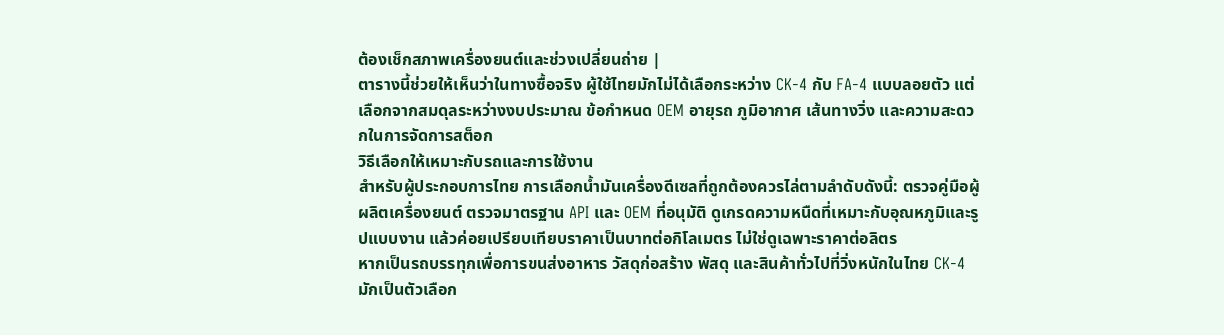ต้องเช็กสภาพเครื่องยนต์และช่วงเปลี่ยนถ่าย |
ตารางนี้ช่วยให้เห็นว่าในทางซื้อจริง ผู้ใช้ไทยมักไม่ได้เลือกระหว่าง CK-4 กับ FA-4 แบบลอยตัว แต่เลือกจากสมดุลระหว่างงบประมาณ ข้อกำหนด OEM อายุรถ ภูมิอากาศ เส้นทางวิ่ง และความสะดวกในการจัดการสต็อก
วิธีเลือกให้เหมาะกับรถและการใช้งาน
สำหรับผู้ประกอบการไทย การเลือกน้ำมันเครื่องดีเซลที่ถูกต้องควรไล่ตามลำดับดังนี้: ตรวจคู่มือผู้ผลิตเครื่องยนต์ ตรวจมาตรฐาน API และ OEM ที่อนุมัติ ดูเกรดความหนืดที่เหมาะกับอุณหภูมิและรูปแบบงาน แล้วค่อยเปรียบเทียบราคาเป็นบาทต่อกิโลเมตร ไม่ใช่ดูเฉพาะราคาต่อลิตร
หากเป็นรถบรรทุกเพื่อการขนส่งอาหาร วัสดุก่อสร้าง พัสดุ และสินค้าทั่วไปที่วิ่งหนักในไทย CK-4 มักเป็นตัวเลือก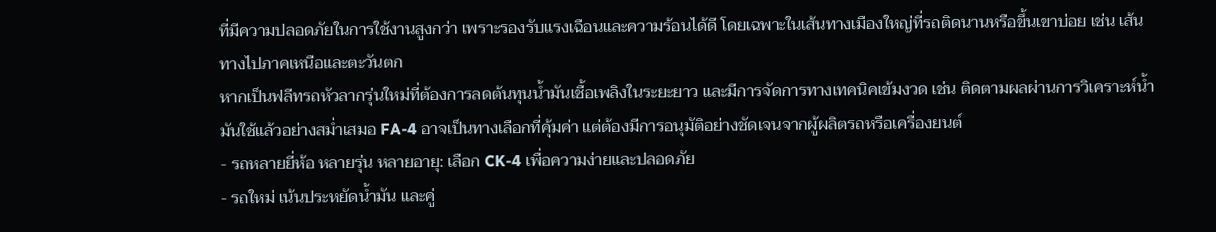ที่มีความปลอดภัยในการใช้งานสูงกว่า เพราะรองรับแรงเฉือนและความร้อนได้ดี โดยเฉพาะในเส้นทางเมืองใหญ่ที่รถติดนานหรือขึ้นเขาบ่อย เช่น เส้นทางไปภาคเหนือและตะวันตก
หากเป็นฟลีทรถหัวลากรุ่นใหม่ที่ต้องการลดต้นทุนน้ำมันเชื้อเพลิงในระยะยาว และมีการจัดการทางเทคนิคเข้มงวด เช่น ติดตามผลผ่านการวิเคราะห์น้ำมันใช้แล้วอย่างสม่ำเสมอ FA-4 อาจเป็นทางเลือกที่คุ้มค่า แต่ต้องมีการอนุมัติอย่างชัดเจนจากผู้ผลิตรถหรือเครื่องยนต์
- รถหลายยี่ห้อ หลายรุ่น หลายอายุ: เลือก CK-4 เพื่อความง่ายและปลอดภัย
- รถใหม่ เน้นประหยัดน้ำมัน และคู่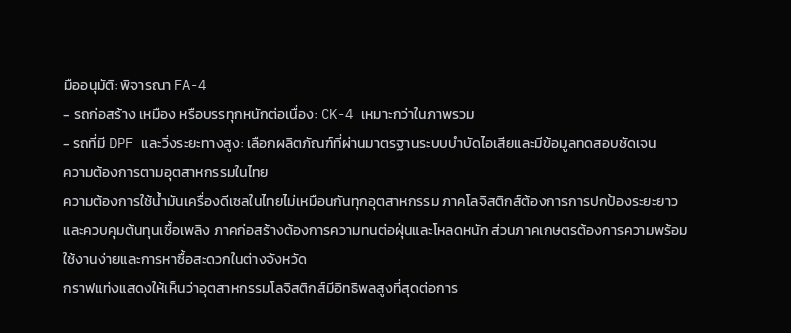มืออนุมัติ: พิจารณา FA-4
- รถก่อสร้าง เหมือง หรือบรรทุกหนักต่อเนื่อง: CK-4 เหมาะกว่าในภาพรวม
- รถที่มี DPF และวิ่งระยะทางสูง: เลือกผลิตภัณฑ์ที่ผ่านมาตรฐานระบบบำบัดไอเสียและมีข้อมูลทดสอบชัดเจน
ความต้องการตามอุตสาหกรรมในไทย
ความต้องการใช้น้ำมันเครื่องดีเซลในไทยไม่เหมือนกันทุกอุตสาหกรรม ภาคโลจิสติกส์ต้องการการปกป้องระยะยาวและควบคุมต้นทุนเชื้อเพลิง ภาคก่อสร้างต้องการความทนต่อฝุ่นและโหลดหนัก ส่วนภาคเกษตรต้องการความพร้อมใช้งานง่ายและการหาซื้อสะดวกในต่างจังหวัด
กราฟแท่งแสดงให้เห็นว่าอุตสาหกรรมโลจิสติกส์มีอิทธิพลสูงที่สุดต่อการ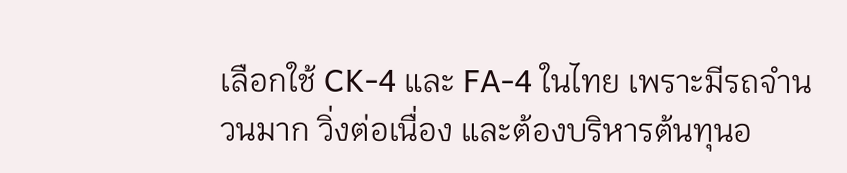เลือกใช้ CK-4 และ FA-4 ในไทย เพราะมีรถจำนวนมาก วิ่งต่อเนื่อง และต้องบริหารต้นทุนอ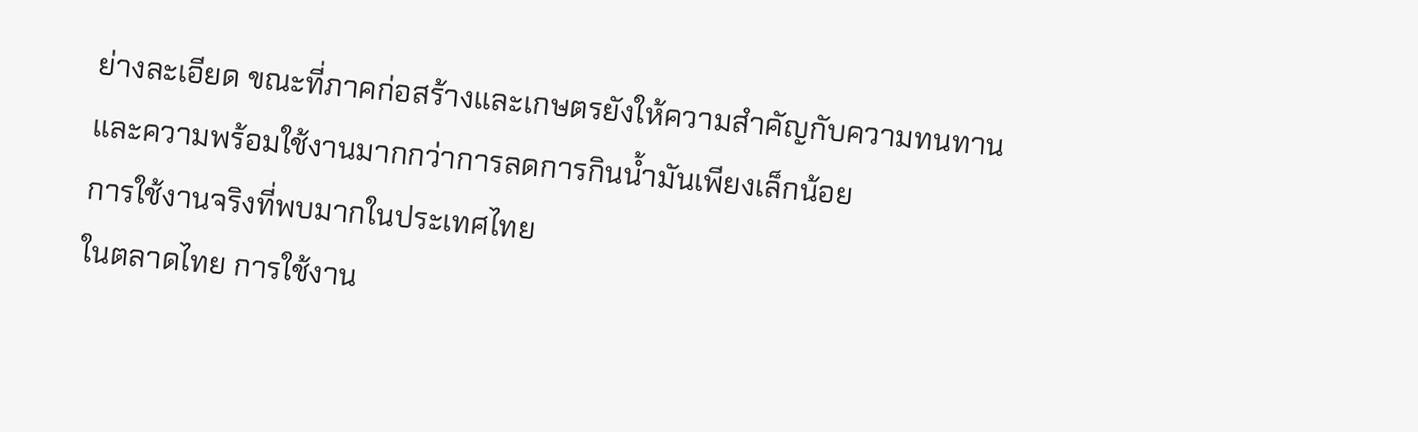ย่างละเอียด ขณะที่ภาคก่อสร้างและเกษตรยังให้ความสำคัญกับความทนทานและความพร้อมใช้งานมากกว่าการลดการกินน้ำมันเพียงเล็กน้อย
การใช้งานจริงที่พบมากในประเทศไทย
ในตลาดไทย การใช้งาน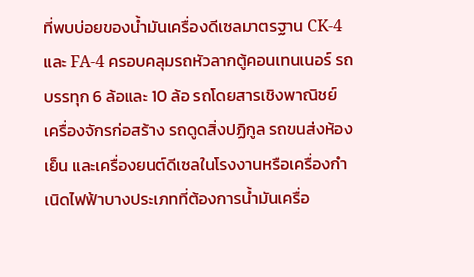ที่พบบ่อยของน้ำมันเครื่องดีเซลมาตรฐาน CK-4 และ FA-4 ครอบคลุมรถหัวลากตู้คอนเทนเนอร์ รถบรรทุก 6 ล้อและ 10 ล้อ รถโดยสารเชิงพาณิชย์ เครื่องจักรก่อสร้าง รถดูดสิ่งปฏิกูล รถขนส่งห้องเย็น และเครื่องยนต์ดีเซลในโรงงานหรือเครื่องกำเนิดไฟฟ้าบางประเภทที่ต้องการน้ำมันเครื่อ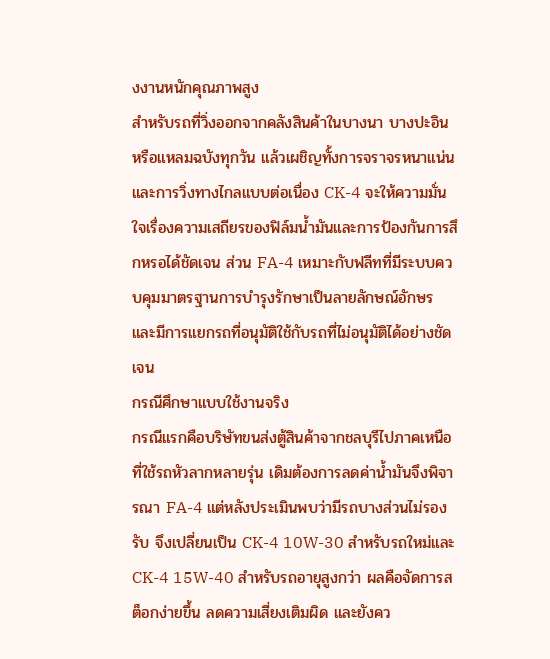งงานหนักคุณภาพสูง
สำหรับรถที่วิ่งออกจากคลังสินค้าในบางนา บางปะอิน หรือแหลมฉบังทุกวัน แล้วเผชิญทั้งการจราจรหนาแน่นและการวิ่งทางไกลแบบต่อเนื่อง CK-4 จะให้ความมั่นใจเรื่องความเสถียรของฟิล์มน้ำมันและการป้องกันการสึกหรอได้ชัดเจน ส่วน FA-4 เหมาะกับฟลีทที่มีระบบควบคุมมาตรฐานการบำรุงรักษาเป็นลายลักษณ์อักษร และมีการแยกรถที่อนุมัติใช้กับรถที่ไม่อนุมัติได้อย่างชัดเจน
กรณีศึกษาแบบใช้งานจริง
กรณีแรกคือบริษัทขนส่งตู้สินค้าจากชลบุรีไปภาคเหนือที่ใช้รถหัวลากหลายรุ่น เดิมต้องการลดค่าน้ำมันจึงพิจารณา FA-4 แต่หลังประเมินพบว่ามีรถบางส่วนไม่รองรับ จึงเปลี่ยนเป็น CK-4 10W-30 สำหรับรถใหม่และ CK-4 15W-40 สำหรับรถอายุสูงกว่า ผลคือจัดการสต็อกง่ายขึ้น ลดความเสี่ยงเติมผิด และยังคว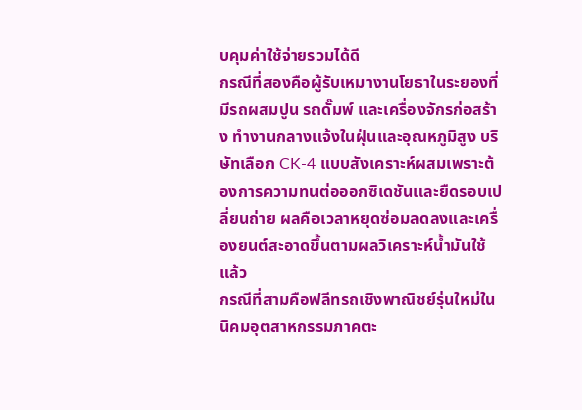บคุมค่าใช้จ่ายรวมได้ดี
กรณีที่สองคือผู้รับเหมางานโยธาในระยองที่มีรถผสมปูน รถดั๊มพ์ และเครื่องจักรก่อสร้าง ทำงานกลางแจ้งในฝุ่นและอุณหภูมิสูง บริษัทเลือก CK-4 แบบสังเคราะห์ผสมเพราะต้องการความทนต่อออกซิเดชันและยืดรอบเปลี่ยนถ่าย ผลคือเวลาหยุดซ่อมลดลงและเครื่องยนต์สะอาดขึ้นตามผลวิเคราะห์น้ำมันใช้แล้ว
กรณีที่สามคือฟลีทรถเชิงพาณิชย์รุ่นใหม่ในนิคมอุตสาหกรรมภาคตะ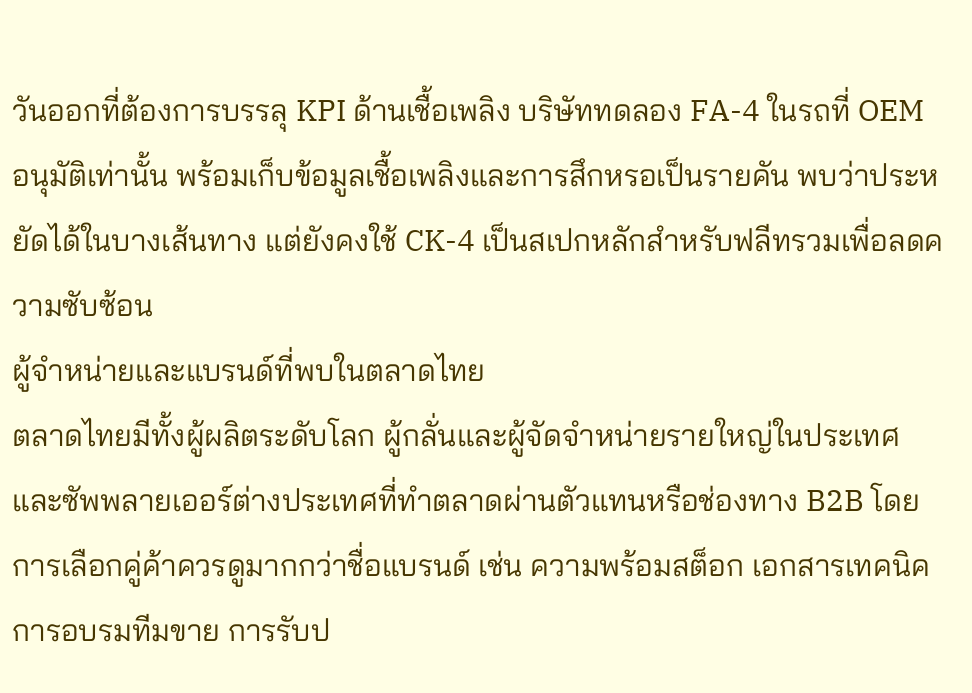วันออกที่ต้องการบรรลุ KPI ด้านเชื้อเพลิง บริษัททดลอง FA-4 ในรถที่ OEM อนุมัติเท่านั้น พร้อมเก็บข้อมูลเชื้อเพลิงและการสึกหรอเป็นรายคัน พบว่าประหยัดได้ในบางเส้นทาง แต่ยังคงใช้ CK-4 เป็นสเปกหลักสำหรับฟลีทรวมเพื่อลดความซับซ้อน
ผู้จำหน่ายและแบรนด์ที่พบในตลาดไทย
ตลาดไทยมีทั้งผู้ผลิตระดับโลก ผู้กลั่นและผู้จัดจำหน่ายรายใหญ่ในประเทศ และซัพพลายเออร์ต่างประเทศที่ทำตลาดผ่านตัวแทนหรือช่องทาง B2B โดยการเลือกคู่ค้าควรดูมากกว่าชื่อแบรนด์ เช่น ความพร้อมสต็อก เอกสารเทคนิค การอบรมทีมขาย การรับป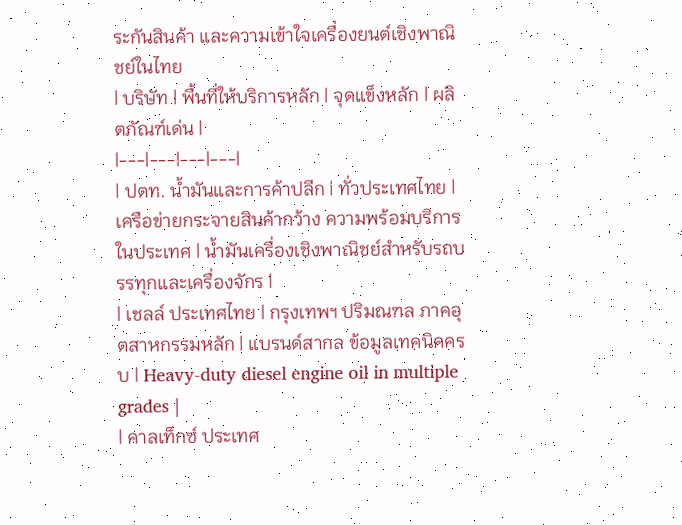ระกันสินค้า และความเข้าใจเครื่องยนต์เชิงพาณิชย์ในไทย
| บริษัท | พื้นที่ให้บริการหลัก | จุดแข็งหลัก | ผลิตภัณฑ์เด่น |
|---|---|---|---|
| ปตท. น้ำมันและการค้าปลีก | ทั่วประเทศไทย | เครือข่ายกระจายสินค้ากว้าง ความพร้อมบริการในประเทศ | น้ำมันเครื่องเชิงพาณิชย์สำหรับรถบรรทุกและเครื่องจักร |
| เชลล์ ประเทศไทย | กรุงเทพฯ ปริมณฑล ภาคอุตสาหกรรมหลัก | แบรนด์สากล ข้อมูลเทคนิคครบ | Heavy-duty diesel engine oil in multiple grades |
| คาลเท็กซ์ ประเทศ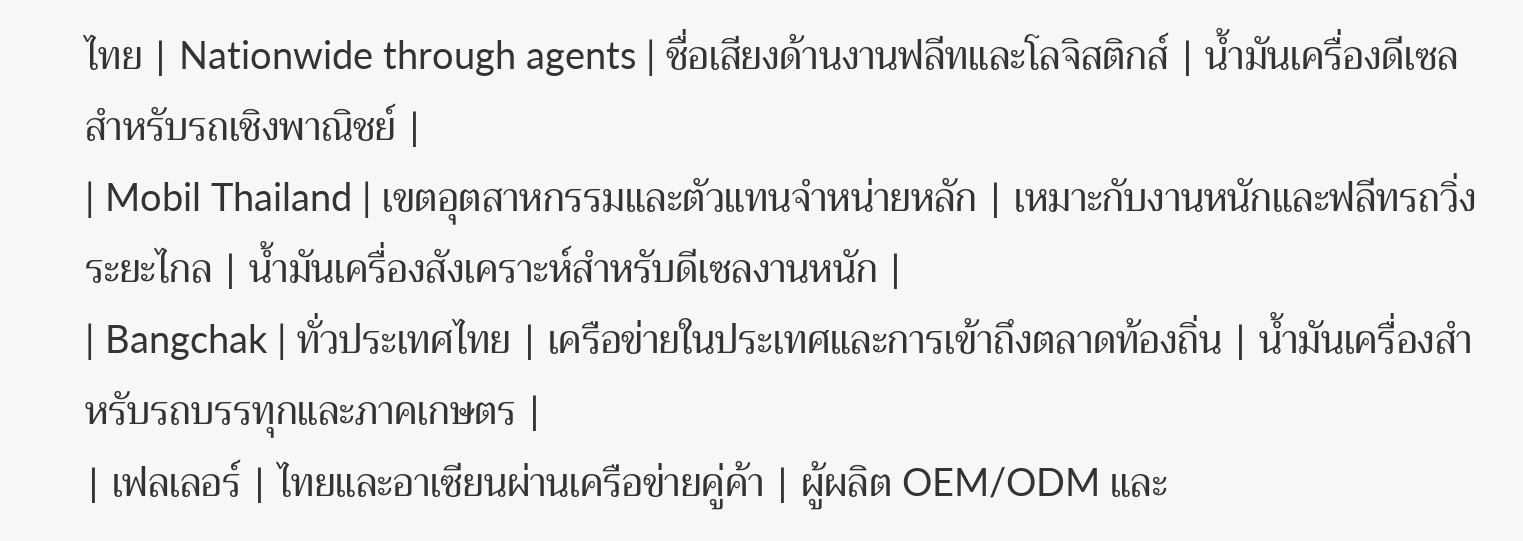ไทย | Nationwide through agents | ชื่อเสียงด้านงานฟลีทและโลจิสติกส์ | น้ำมันเครื่องดีเซลสำหรับรถเชิงพาณิชย์ |
| Mobil Thailand | เขตอุตสาหกรรมและตัวแทนจำหน่ายหลัก | เหมาะกับงานหนักและฟลีทรถวิ่งระยะไกล | น้ำมันเครื่องสังเคราะห์สำหรับดีเซลงานหนัก |
| Bangchak | ทั่วประเทศไทย | เครือข่ายในประเทศและการเข้าถึงตลาดท้องถิ่น | น้ำมันเครื่องสำหรับรถบรรทุกและภาคเกษตร |
| เฟลเลอร์ | ไทยและอาเซียนผ่านเครือข่ายคู่ค้า | ผู้ผลิต OEM/ODM และ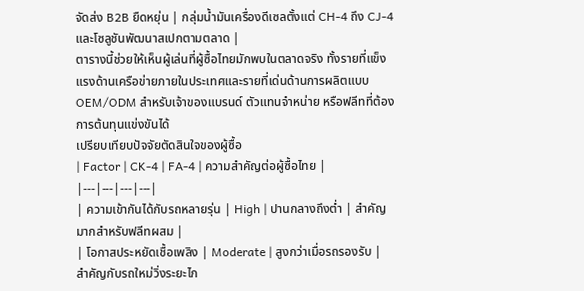จัดส่ง B2B ยืดหยุ่น | กลุ่มน้ำมันเครื่องดีเซลตั้งแต่ CH-4 ถึง CJ-4 และโซลูชันพัฒนาสเปกตามตลาด |
ตารางนี้ช่วยให้เห็นผู้เล่นที่ผู้ซื้อไทยมักพบในตลาดจริง ทั้งรายที่แข็งแรงด้านเครือข่ายภายในประเทศและรายที่เด่นด้านการผลิตแบบ OEM/ODM สำหรับเจ้าของแบรนด์ ตัวแทนจำหน่าย หรือฟลีทที่ต้องการต้นทุนแข่งขันได้
เปรียบเทียบปัจจัยตัดสินใจของผู้ซื้อ
| Factor | CK-4 | FA-4 | ความสำคัญต่อผู้ซื้อไทย |
|---|---|---|---|
| ความเข้ากันได้กับรถหลายรุ่น | High | ปานกลางถึงต่ำ | สำคัญมากสำหรับฟลีทผสม |
| โอกาสประหยัดเชื้อเพลิง | Moderate | สูงกว่าเมื่อรถรองรับ | สำคัญกับรถใหม่วิ่งระยะไก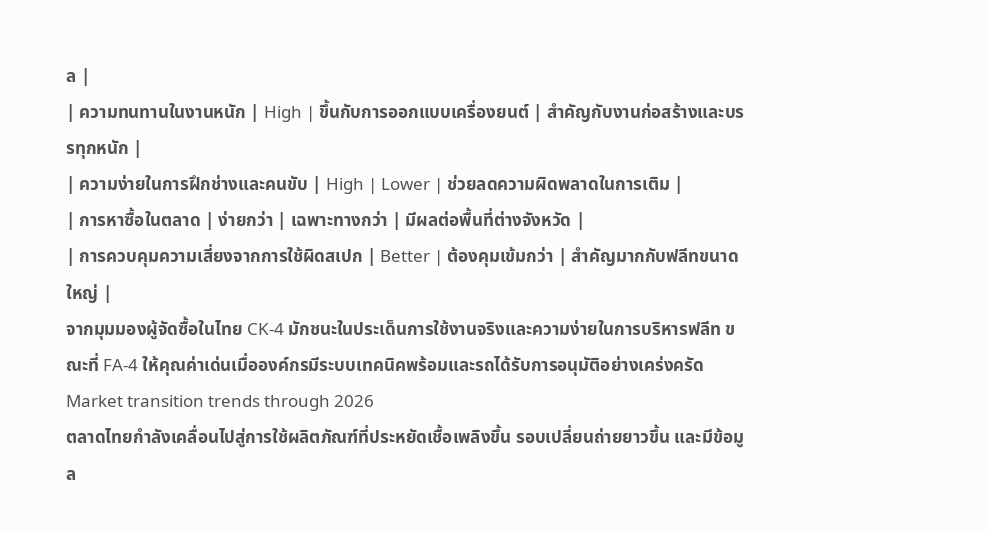ล |
| ความทนทานในงานหนัก | High | ขึ้นกับการออกแบบเครื่องยนต์ | สำคัญกับงานก่อสร้างและบรรทุกหนัก |
| ความง่ายในการฝึกช่างและคนขับ | High | Lower | ช่วยลดความผิดพลาดในการเติม |
| การหาซื้อในตลาด | ง่ายกว่า | เฉพาะทางกว่า | มีผลต่อพื้นที่ต่างจังหวัด |
| การควบคุมความเสี่ยงจากการใช้ผิดสเปก | Better | ต้องคุมเข้มกว่า | สำคัญมากกับฟลีทขนาดใหญ่ |
จากมุมมองผู้จัดซื้อในไทย CK-4 มักชนะในประเด็นการใช้งานจริงและความง่ายในการบริหารฟลีท ขณะที่ FA-4 ให้คุณค่าเด่นเมื่อองค์กรมีระบบเทคนิคพร้อมและรถได้รับการอนุมัติอย่างเคร่งครัด
Market transition trends through 2026
ตลาดไทยกำลังเคลื่อนไปสู่การใช้ผลิตภัณฑ์ที่ประหยัดเชื้อเพลิงขึ้น รอบเปลี่ยนถ่ายยาวขึ้น และมีข้อมูล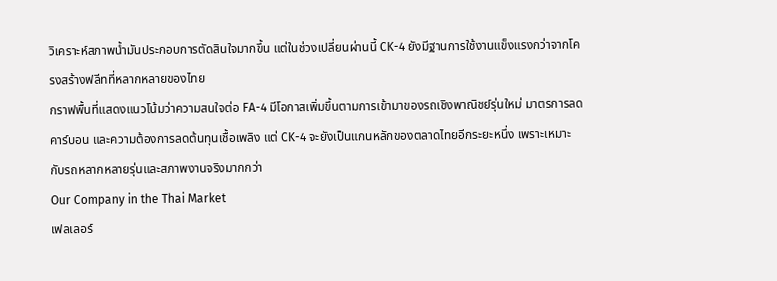วิเคราะห์สภาพน้ำมันประกอบการตัดสินใจมากขึ้น แต่ในช่วงเปลี่ยนผ่านนี้ CK-4 ยังมีฐานการใช้งานแข็งแรงกว่าจากโครงสร้างฟลีทที่หลากหลายของไทย
กราฟพื้นที่แสดงแนวโน้มว่าความสนใจต่อ FA-4 มีโอกาสเพิ่มขึ้นตามการเข้ามาของรถเชิงพาณิชย์รุ่นใหม่ มาตรการลดคาร์บอน และความต้องการลดต้นทุนเชื้อเพลิง แต่ CK-4 จะยังเป็นแกนหลักของตลาดไทยอีกระยะหนึ่ง เพราะเหมาะกับรถหลากหลายรุ่นและสภาพงานจริงมากกว่า
Our Company in the Thai Market
เฟลเลอร์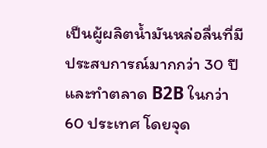เป็นผู้ผลิตน้ำมันหล่อลื่นที่มีประสบการณ์มากกว่า 30 ปี และทำตลาด B2B ในกว่า 60 ประเทศ โดยจุด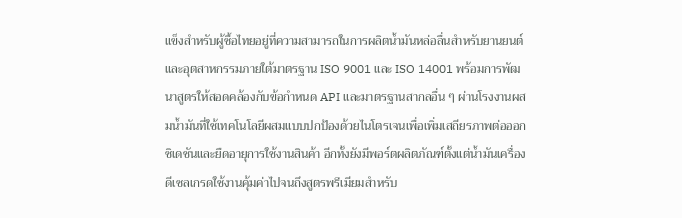แข็งสำหรับผู้ซื้อไทยอยู่ที่ความสามารถในการผลิตน้ำมันหล่อลื่นสำหรับยานยนต์และอุตสาหกรรมภายใต้มาตรฐาน ISO 9001 และ ISO 14001 พร้อมการพัฒนาสูตรให้สอดคล้องกับข้อกำหนด API และมาตรฐานสากลอื่น ๆ ผ่านโรงงานผสมน้ำมันที่ใช้เทคโนโลยีผสมแบบปกป้องด้วยไนโตรเจนเพื่อเพิ่มเสถียรภาพต่อออกซิเดชันและยืดอายุการใช้งานสินค้า อีกทั้งยังมีพอร์ตผลิตภัณฑ์ตั้งแต่น้ำมันเครื่องดีเซลเกรดใช้งานคุ้มค่าไปจนถึงสูตรพรีเมียมสำหรับ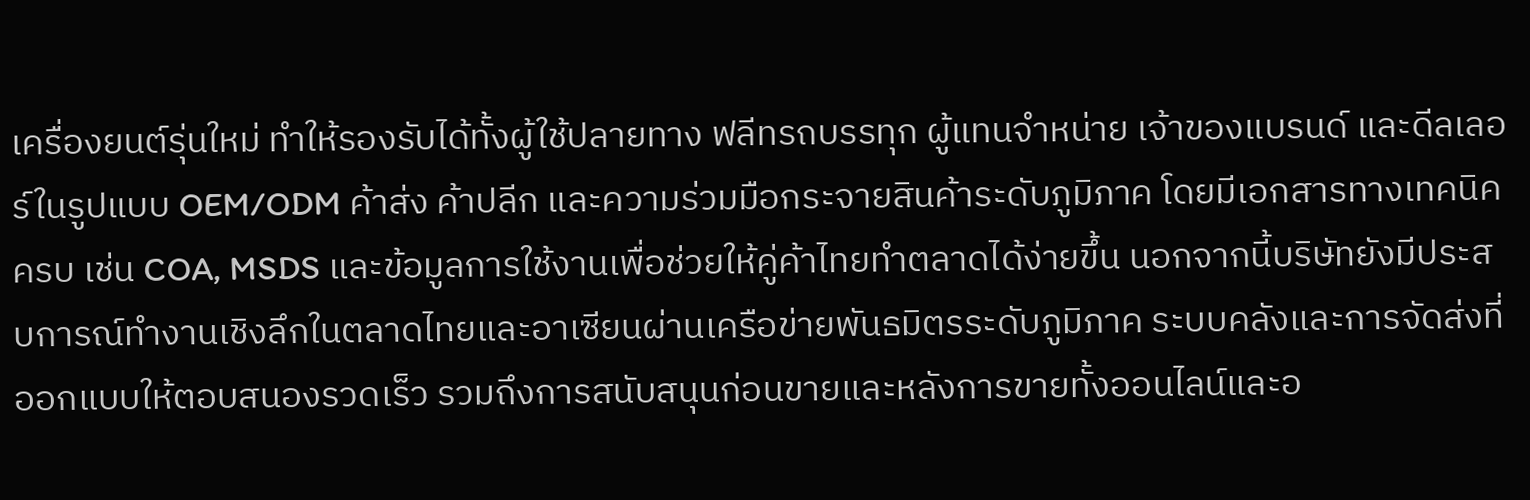เครื่องยนต์รุ่นใหม่ ทำให้รองรับได้ทั้งผู้ใช้ปลายทาง ฟลีทรถบรรทุก ผู้แทนจำหน่าย เจ้าของแบรนด์ และดีลเลอร์ในรูปแบบ OEM/ODM ค้าส่ง ค้าปลีก และความร่วมมือกระจายสินค้าระดับภูมิภาค โดยมีเอกสารทางเทคนิคครบ เช่น COA, MSDS และข้อมูลการใช้งานเพื่อช่วยให้คู่ค้าไทยทำตลาดได้ง่ายขึ้น นอกจากนี้บริษัทยังมีประสบการณ์ทำงานเชิงลึกในตลาดไทยและอาเซียนผ่านเครือข่ายพันธมิตรระดับภูมิภาค ระบบคลังและการจัดส่งที่ออกแบบให้ตอบสนองรวดเร็ว รวมถึงการสนับสนุนก่อนขายและหลังการขายทั้งออนไลน์และอ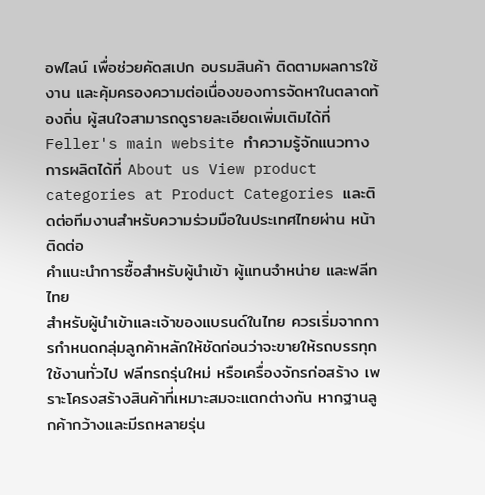อฟไลน์ เพื่อช่วยคัดสเปก อบรมสินค้า ติดตามผลการใช้งาน และคุ้มครองความต่อเนื่องของการจัดหาในตลาดท้องถิ่น ผู้สนใจสามารถดูรายละเอียดเพิ่มเติมได้ที่ Feller's main website ทำความรู้จักแนวทางการผลิตได้ที่ About us View product categories at Product Categories และติดต่อทีมงานสำหรับความร่วมมือในประเทศไทยผ่าน หน้าติดต่อ
คำแนะนำการซื้อสำหรับผู้นำเข้า ผู้แทนจำหน่าย และฟลีทไทย
สำหรับผู้นำเข้าและเจ้าของแบรนด์ในไทย ควรเริ่มจากการกำหนดกลุ่มลูกค้าหลักให้ชัดก่อนว่าจะขายให้รถบรรทุกใช้งานทั่วไป ฟลีทรถรุ่นใหม่ หรือเครื่องจักรก่อสร้าง เพราะโครงสร้างสินค้าที่เหมาะสมจะแตกต่างกัน หากฐานลูกค้ากว้างและมีรถหลายรุ่น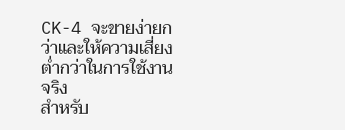CK-4 จะขายง่ายกว่าและให้ความเสี่ยงต่ำกว่าในการใช้งานจริง
สำหรับ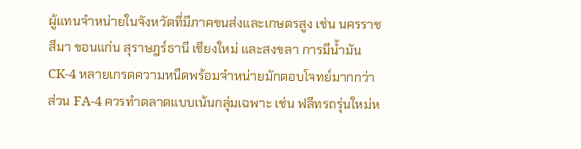ผู้แทนจำหน่ายในจังหวัดที่มีภาคขนส่งและเกษตรสูง เช่น นครราชสีมา ขอนแก่น สุราษฎร์ธานี เชียงใหม่ และสงขลา การมีน้ำมัน CK-4 หลายเกรดความหนืดพร้อมจำหน่ายมักตอบโจทย์มากกว่า ส่วน FA-4 ควรทำตลาดแบบเน้นกลุ่มเฉพาะ เช่น ฟลีทรถรุ่นใหม่ห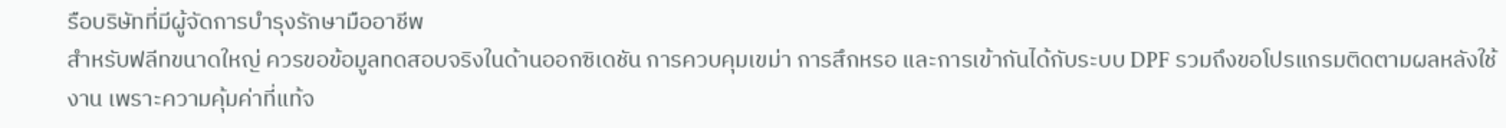รือบริษัทที่มีผู้จัดการบำรุงรักษามืออาชีพ
สำหรับฟลีทขนาดใหญ่ ควรขอข้อมูลทดสอบจริงในด้านออกซิเดชัน การควบคุมเขม่า การสึกหรอ และการเข้ากันได้กับระบบ DPF รวมถึงขอโปรแกรมติดตามผลหลังใช้งาน เพราะความคุ้มค่าที่แท้จ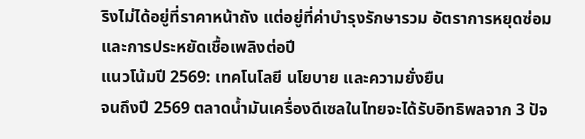ริงไม่ได้อยู่ที่ราคาหน้าถัง แต่อยู่ที่ค่าบำรุงรักษารวม อัตราการหยุดซ่อม และการประหยัดเชื้อเพลิงต่อปี
แนวโน้มปี 2569: เทคโนโลยี นโยบาย และความยั่งยืน
จนถึงปี 2569 ตลาดน้ำมันเครื่องดีเซลในไทยจะได้รับอิทธิพลจาก 3 ปัจ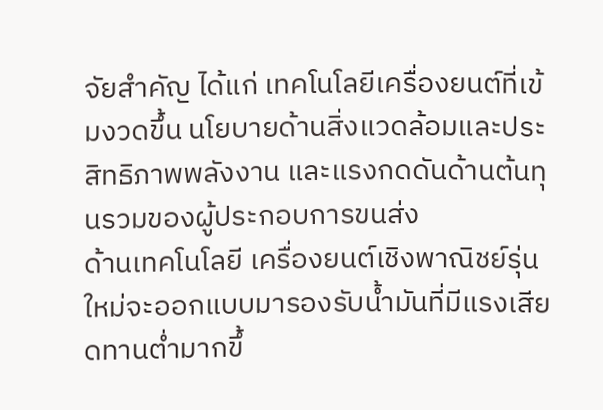จัยสำคัญ ได้แก่ เทคโนโลยีเครื่องยนต์ที่เข้มงวดขึ้น นโยบายด้านสิ่งแวดล้อมและประสิทธิภาพพลังงาน และแรงกดดันด้านต้นทุนรวมของผู้ประกอบการขนส่ง
ด้านเทคโนโลยี เครื่องยนต์เชิงพาณิชย์รุ่นใหม่จะออกแบบมารองรับน้ำมันที่มีแรงเสียดทานต่ำมากขึ้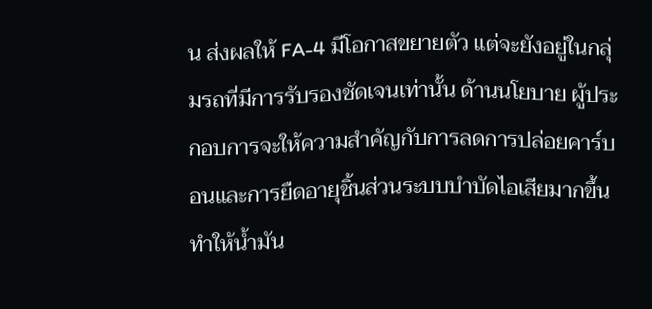น ส่งผลให้ FA-4 มีโอกาสขยายตัว แต่จะยังอยู่ในกลุ่มรถที่มีการรับรองชัดเจนเท่านั้น ด้านนโยบาย ผู้ประกอบการจะให้ความสำคัญกับการลดการปล่อยคาร์บอนและการยืดอายุชิ้นส่วนระบบบำบัดไอเสียมากขึ้น ทำให้น้ำมัน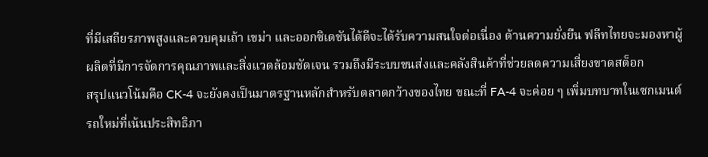ที่มีเสถียรภาพสูงและควบคุมเถ้า เขม่า และออกซิเดชันได้ดีจะได้รับความสนใจต่อเนื่อง ด้านความยั่งยืน ฟลีทไทยจะมองหาผู้ผลิตที่มีการจัดการคุณภาพและสิ่งแวดล้อมชัดเจน รวมถึงมีระบบขนส่งและคลังสินค้าที่ช่วยลดความเสี่ยงขาดสต็อก
สรุปแนวโน้มคือ CK-4 จะยังคงเป็นมาตรฐานหลักสำหรับตลาดกว้างของไทย ขณะที่ FA-4 จะค่อย ๆ เพิ่มบทบาทในเซกเมนต์รถใหม่ที่เน้นประสิทธิภา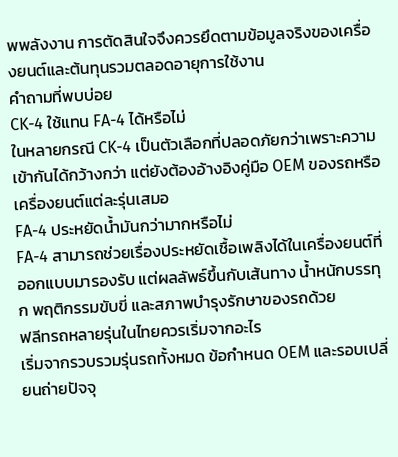พพลังงาน การตัดสินใจจึงควรยึดตามข้อมูลจริงของเครื่องยนต์และต้นทุนรวมตลอดอายุการใช้งาน
คำถามที่พบบ่อย
CK-4 ใช้แทน FA-4 ได้หรือไม่
ในหลายกรณี CK-4 เป็นตัวเลือกที่ปลอดภัยกว่าเพราะความเข้ากันได้กว้างกว่า แต่ยังต้องอ้างอิงคู่มือ OEM ของรถหรือเครื่องยนต์แต่ละรุ่นเสมอ
FA-4 ประหยัดน้ำมันกว่ามากหรือไม่
FA-4 สามารถช่วยเรื่องประหยัดเชื้อเพลิงได้ในเครื่องยนต์ที่ออกแบบมารองรับ แต่ผลลัพธ์ขึ้นกับเส้นทาง น้ำหนักบรรทุก พฤติกรรมขับขี่ และสภาพบำรุงรักษาของรถด้วย
ฟลีทรถหลายรุ่นในไทยควรเริ่มจากอะไร
เริ่มจากรวบรวมรุ่นรถทั้งหมด ข้อกำหนด OEM และรอบเปลี่ยนถ่ายปัจจุ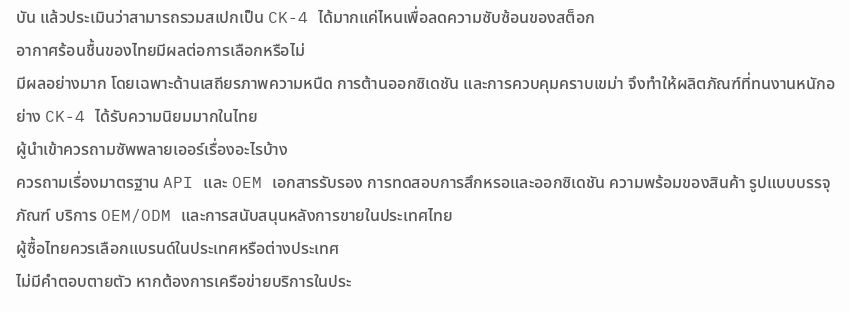บัน แล้วประเมินว่าสามารถรวมสเปกเป็น CK-4 ได้มากแค่ไหนเพื่อลดความซับซ้อนของสต็อก
อากาศร้อนชื้นของไทยมีผลต่อการเลือกหรือไม่
มีผลอย่างมาก โดยเฉพาะด้านเสถียรภาพความหนืด การต้านออกซิเดชัน และการควบคุมคราบเขม่า จึงทำให้ผลิตภัณฑ์ที่ทนงานหนักอย่าง CK-4 ได้รับความนิยมมากในไทย
ผู้นำเข้าควรถามซัพพลายเออร์เรื่องอะไรบ้าง
ควรถามเรื่องมาตรฐาน API และ OEM เอกสารรับรอง การทดสอบการสึกหรอและออกซิเดชัน ความพร้อมของสินค้า รูปแบบบรรจุภัณฑ์ บริการ OEM/ODM และการสนับสนุนหลังการขายในประเทศไทย
ผู้ซื้อไทยควรเลือกแบรนด์ในประเทศหรือต่างประเทศ
ไม่มีคำตอบตายตัว หากต้องการเครือข่ายบริการในประ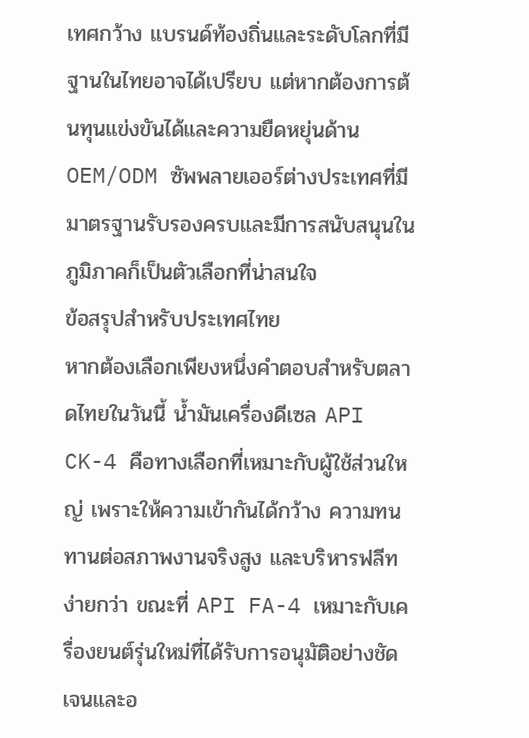เทศกว้าง แบรนด์ท้องถิ่นและระดับโลกที่มีฐานในไทยอาจได้เปรียบ แต่หากต้องการต้นทุนแข่งขันได้และความยืดหยุ่นด้าน OEM/ODM ซัพพลายเออร์ต่างประเทศที่มีมาตรฐานรับรองครบและมีการสนับสนุนในภูมิภาคก็เป็นตัวเลือกที่น่าสนใจ
ข้อสรุปสำหรับประเทศไทย
หากต้องเลือกเพียงหนึ่งคำตอบสำหรับตลาดไทยในวันนี้ น้ำมันเครื่องดีเซล API CK-4 คือทางเลือกที่เหมาะกับผู้ใช้ส่วนใหญ่ เพราะให้ความเข้ากันได้กว้าง ความทนทานต่อสภาพงานจริงสูง และบริหารฟลีทง่ายกว่า ขณะที่ API FA-4 เหมาะกับเครื่องยนต์รุ่นใหม่ที่ได้รับการอนุมัติอย่างชัดเจนและอ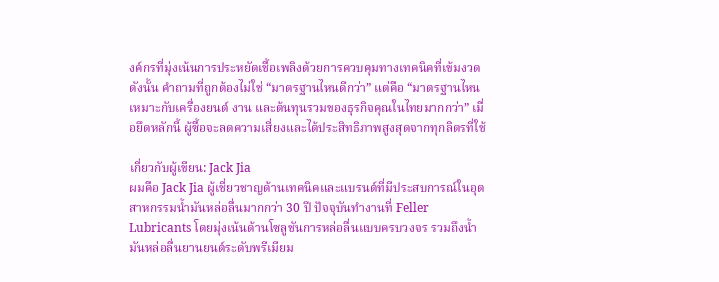งค์กรที่มุ่งเน้นการประหยัดเชื้อเพลิงด้วยการควบคุมทางเทคนิคที่เข้มงวด
ดังนั้น คำถามที่ถูกต้องไม่ใช่ “มาตรฐานไหนดีกว่า” แต่คือ “มาตรฐานไหนเหมาะกับเครื่องยนต์ งาน และต้นทุนรวมของธุรกิจคุณในไทยมากกว่า” เมื่อยึดหลักนี้ ผู้ซื้อจะลดความเสี่ยงและได้ประสิทธิภาพสูงสุดจากทุกลิตรที่ใช้

เกี่ยวกับผู้เขียน: Jack Jia
ผมคือ Jack Jia ผู้เชี่ยวชาญด้านเทคนิคและแบรนด์ที่มีประสบการณ์ในอุตสาหกรรมน้ำมันหล่อลื่นมากกว่า 30 ปี ปัจจุบันทำงานที่ Feller Lubricants โดยมุ่งเน้นด้านโซลูชันการหล่อลื่นแบบครบวงจร รวมถึงน้ำมันหล่อลื่นยานยนต์ระดับพรีเมียม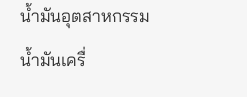น้ำมันอุตสาหกรรม น้ำมันเครื่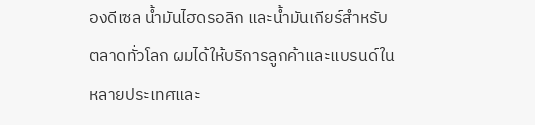องดีเซล น้ำมันไฮดรอลิก และน้ำมันเกียร์สำหรับตลาดทั่วโลก ผมได้ให้บริการลูกค้าและแบรนด์ในหลายประเทศและ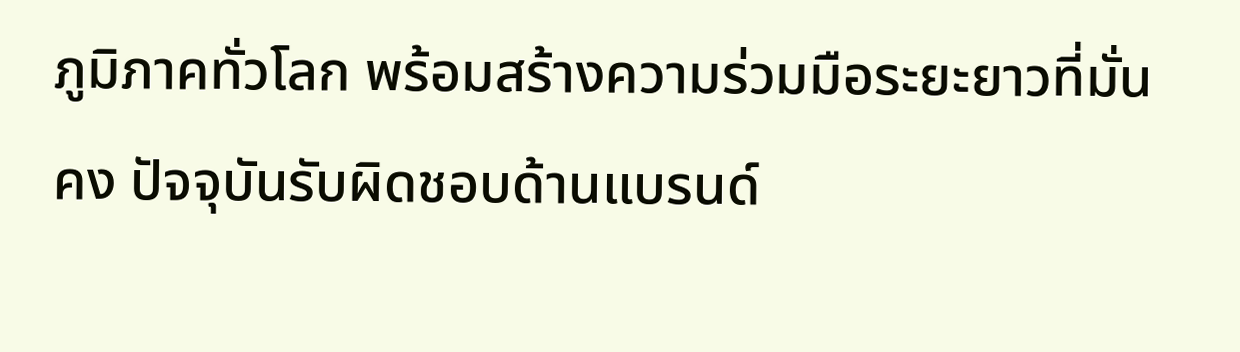ภูมิภาคทั่วโลก พร้อมสร้างความร่วมมือระยะยาวที่มั่นคง ปัจจุบันรับผิดชอบด้านแบรนด์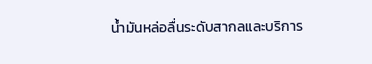น้ำมันหล่อลื่นระดับสากลและบริการ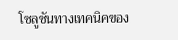โซลูชันทางเทคนิคของ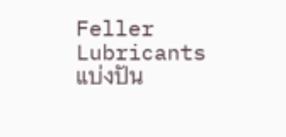Feller Lubricants
แบ่งปัน